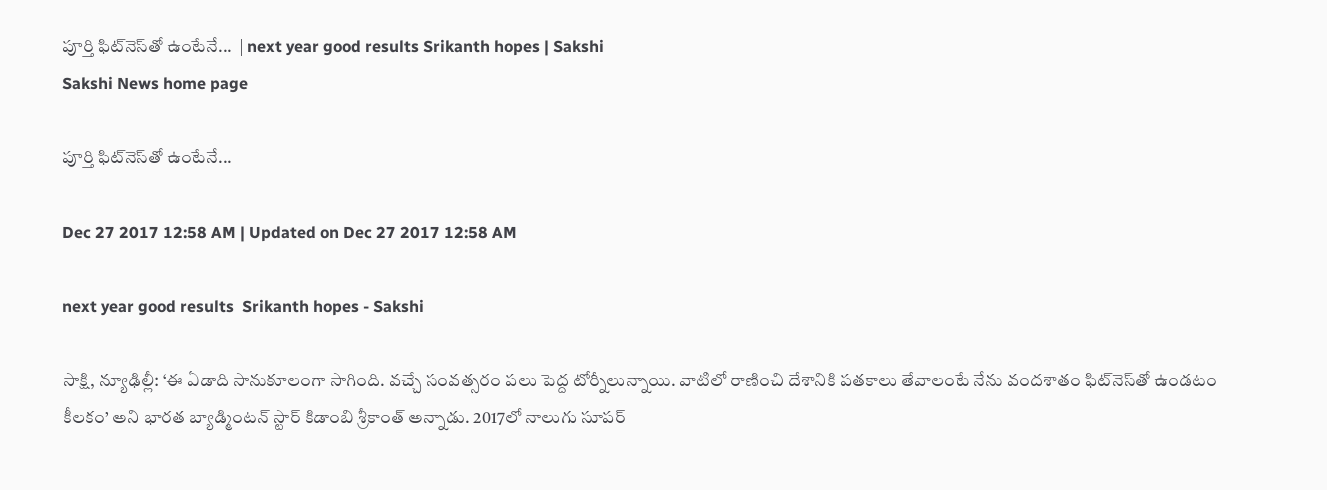పూర్తి ఫిట్‌నెస్‌తో ఉంటేనే...  | next year good results Srikanth hopes | Sakshi
Sakshi News home page

పూర్తి ఫిట్‌నెస్‌తో ఉంటేనే...

Dec 27 2017 12:58 AM | Updated on Dec 27 2017 12:58 AM

next year good results  Srikanth hopes - Sakshi

సాక్షి, న్యూఢిల్లీ: ‘ఈ ఏడాది సానుకూలంగా సాగింది. వచ్చే సంవత్సరం పలు పెద్ద టోర్నీలున్నాయి. వాటిలో రాణించి దేశానికి పతకాలు తేవాలంటే నేను వందశాతం ఫిట్‌నెస్‌తో ఉండటం కీలకం’ అని భారత బ్యాడ్మింటన్‌ స్టార్‌ కిడాంబి శ్రీకాంత్‌ అన్నాడు. 2017లో నాలుగు సూపర్‌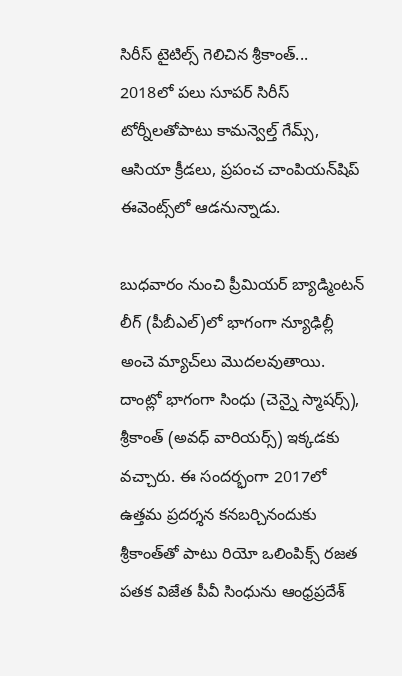సిరీస్‌ టైటిల్స్‌ గెలిచిన శ్రీకాంత్‌... 2018లో పలు సూపర్‌ సిరీస్‌ టోర్నీలతోపాటు కామన్వెల్త్‌ గేమ్స్, ఆసియా క్రీడలు, ప్రపంచ చాంపియన్‌షిప్‌ ఈవెంట్స్‌లో ఆడనున్నాడు.

బుధవారం నుంచి ప్రీమియర్‌ బ్యాడ్మింటన్‌ లీగ్‌ (పీబీఎల్‌)లో భాగంగా న్యూఢిల్లీ అంచె మ్యాచ్‌లు మొదలవుతాయి. దాంట్లో భాగంగా సింధు (చెన్నై స్మాషర్స్‌), శ్రీకాంత్‌ (అవధ్‌ వారియర్స్‌) ఇక్కడకు వచ్చారు. ఈ సందర్భంగా 2017లో ఉత్తమ ప్రదర్శన కనబర్చినందుకు శ్రీకాంత్‌తో పాటు రియో ఒలింపిక్స్‌ రజత పతక విజేత పీవీ సింధును ఆంధ్రప్రదేశ్‌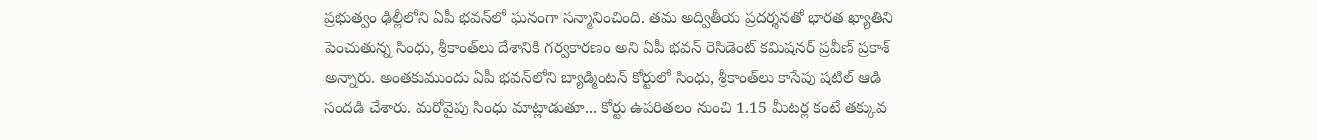ప్రభుత్వం ఢిల్లీలోని ఏపీ భవన్‌లో ఘనంగా సన్మానించింది. తమ అద్వితీయ ప్రదర్శనతో భారత ఖ్యాతిని పెంచుతున్న సింధు, శ్రీకాంత్‌లు దేశానికి గర్వకారణం అని ఏపీ భవన్‌ రెసిడెంట్‌ కమిషనర్‌ ప్రవీణ్‌ ప్రకాశ్‌ అన్నారు. అంతకుముందు ఏపీ భవన్‌లోని బ్యాడ్మింటన్‌ కోర్టులో సింధు, శ్రీకాంత్‌లు కాసేపు షటిల్‌ ఆడి సందడి చేశారు. మరోవైపు సింధు మాట్లాడుతూ... కోర్టు ఉపరితలం నుంచి 1.15 మీటర్ల కంటే తక్కువ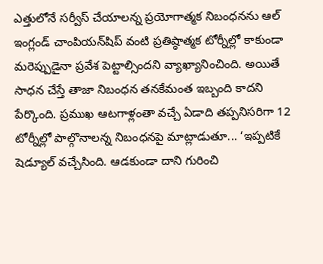ఎత్తులోనే సర్వీస్‌ చేయాలన్న ప్రయోగాత్మక నిబంధనను ఆల్‌ ఇంగ్లండ్‌ చాంపియన్‌షిప్‌ వంటి ప్రతిష్ఠాత్మక టోర్నీల్లో కాకుండా మరెప్పుడైనా ప్రవేశ పెట్టాల్సిందని వ్యాఖ్యానించింది. అయితే సాధన చేస్తే తాజా నిబంధన తనకేమంత ఇబ్బంది కాదని పేర్కొంది. ప్రముఖ ఆటగాళ్లంతా వచ్చే ఏడాది తప్పనిసరిగా 12 టోర్నీల్లో పాల్గొనాలన్న నిబంధనపై మాట్లాడుతూ... ‘ఇప్పటికే షెడ్యూల్‌ వచ్చేసింది. ఆడకుండా దాని గురించి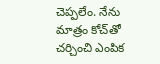చెప్పలేం. నేను మాత్రం కోచ్‌తో చర్చించి ఎంపిక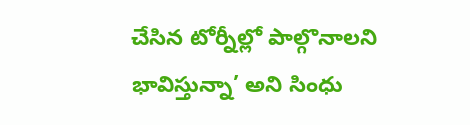చేసిన టోర్నీల్లో పాల్గొనాలని భావిస్తున్నా’ అని సింధు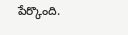పేర్కొంది.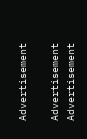Advertisement

Advertisement
Advertisement